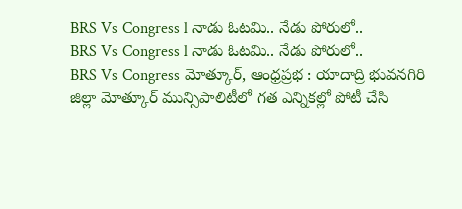BRS Vs Congress l నాడు ఓటమి.. నేడు పోరులో..
BRS Vs Congress l నాడు ఓటమి.. నేడు పోరులో..
BRS Vs Congress మోత్కూర్, ఆంధ్రప్రభ : యాదాద్రి భువనగిరి జిల్లా మోత్కూర్ మున్సిపాలిటీలో గత ఎన్నికల్లో పోటీ చేసి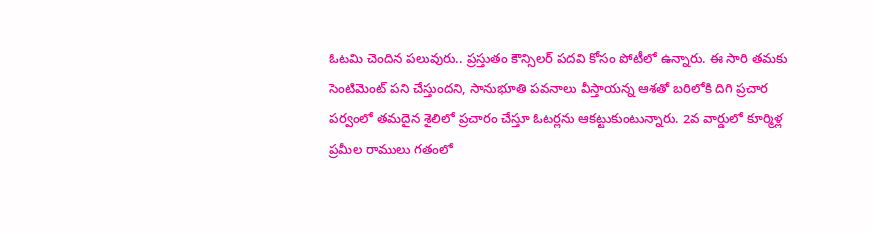ఓటమి చెందిన పలువురు.. ప్రస్తుతం కౌన్సిలర్ పదవి కోసం పోటీలో ఉన్నారు. ఈ సారి తమకు సెంటిమెంట్ పని చేస్తుందని, సానుభూతి పవనాలు వీస్తాయన్న ఆశతో బరిలోకి దిగి ప్రచార పర్వంలో తమదైన శైలిలో ప్రచారం చేస్తూ ఓటర్లను ఆకట్టుకుంటున్నారు. 2వ వార్డులో కూర్మిళ్ల ప్రమీల రాములు గతంలో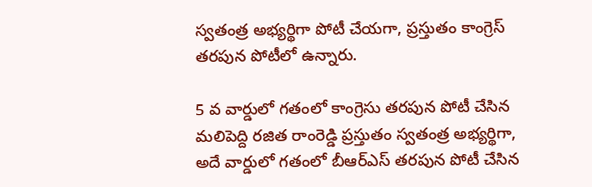స్వతంత్ర అభ్యర్థిగా పోటీ చేయగా, ప్రస్తుతం కాంగ్రెస్ తరపున పోటీలో ఉన్నారు.

5 వ వార్డులో గతంలో కాంగ్రెసు తరపున పోటీ చేసిన మలిపెద్ది రజిత రాంరెడ్డి ప్రస్తుతం స్వతంత్ర అభ్యర్థిగా, అదే వార్డులో గతంలో బీఆర్ఎస్ తరపున పోటీ చేసిన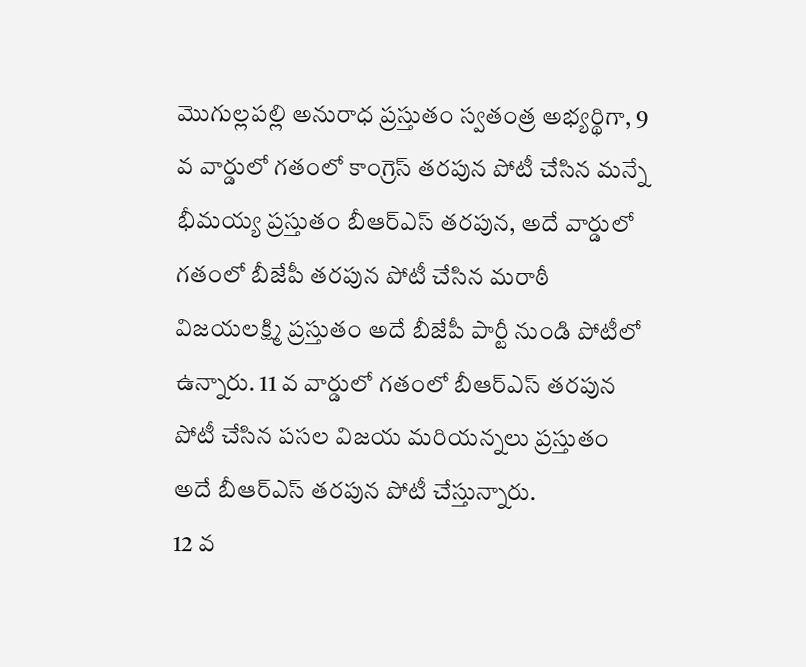మొగుల్లపల్లి అనురాధ ప్రస్తుతం స్వతంత్ర అభ్యర్థిగా, 9 వ వార్డులో గతంలో కాంగ్రెస్ తరపున పోటీ చేసిన మన్నే భీమయ్య ప్రస్తుతం బీఆర్ఎస్ తరపున, అదే వార్డులో గతంలో బీజేపీ తరపున పోటీ చేసిన మరాఠీ విజయలక్ష్మి ప్రస్తుతం అదే బీజేపీ పార్టీ నుండి పోటీలో ఉన్నారు. 11 వ వార్డులో గతంలో బీఆర్ఎస్ తరపున పోటీ చేసిన పసల విజయ మరియన్నలు ప్రస్తుతం అదే బీఆర్ఎస్ తరపున పోటీ చేస్తున్నారు.
12 వ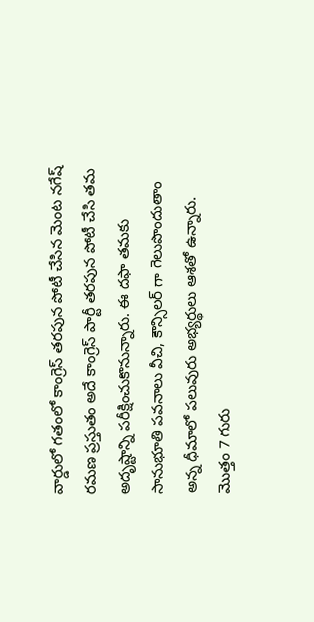వార్డులో గతంలో కాంగ్రెస్ తరపున పోటీ చేసిన మెంట నగేష్ రమణ ప్రస్తుతం అదే కాంగ్రెస్ పార్టీ తరపున పోటీ చేసి తమ అదృష్టాన్ని పరీక్షించుకొనున్నారు. ఈ దఫా తమకు సానుభూతి పవనాలు వీచి, కౌన్సిలర్ గా గెలుపొందుతాం అన్న ధీమాలో పలువురు అభ్యర్థులు ఆశతో ఉన్నారు. మొత్తం 7 గురు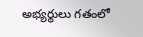అభ్యర్థులు గతంలో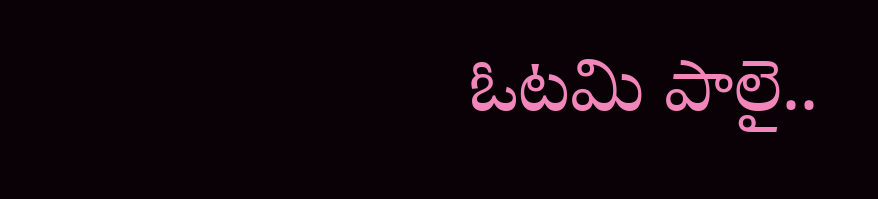ఓటమి పాలై..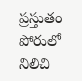ప్రస్తుతం పోరులో నిలిచి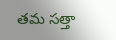తమ సత్తా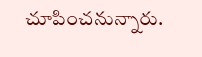చూపించనున్నారు.